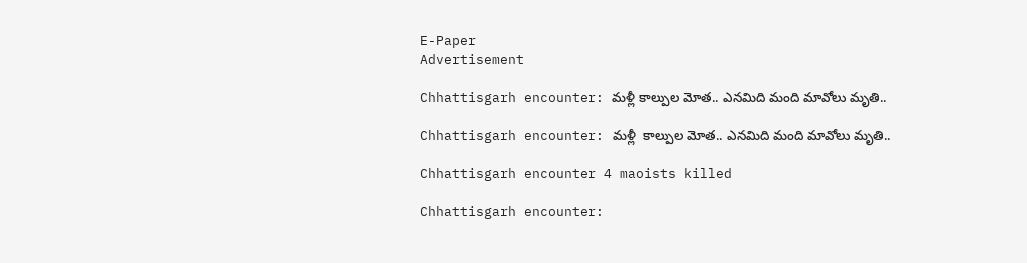E-Paper
Advertisement

Chhattisgarh encounter: మళ్లీ కాల్పుల మోత.. ఎనమిది మంది మావోలు మృతి..

Chhattisgarh encounter: మళ్లీ  కాల్పుల మోత.. ఎనమిది మంది మావోలు మృతి..

Chhattisgarh encounter 4 maoists killed

Chhattisgarh encounter: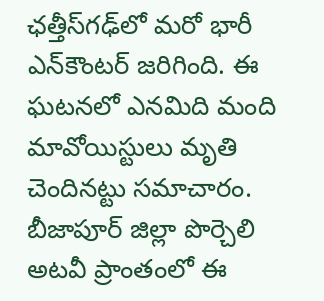ఛత్తీస్‌గఢ్‌లో మరో భారీ ఎన్‌కౌంటర్ జరిగింది. ఈ ఘటనలో ఎనమిది మంది మావోయిస్టులు మృతి చెందినట్టు సమాచారం. బీజాపూర్ జిల్లా పొర్చెలి అటవీ ప్రాంతంలో ఈ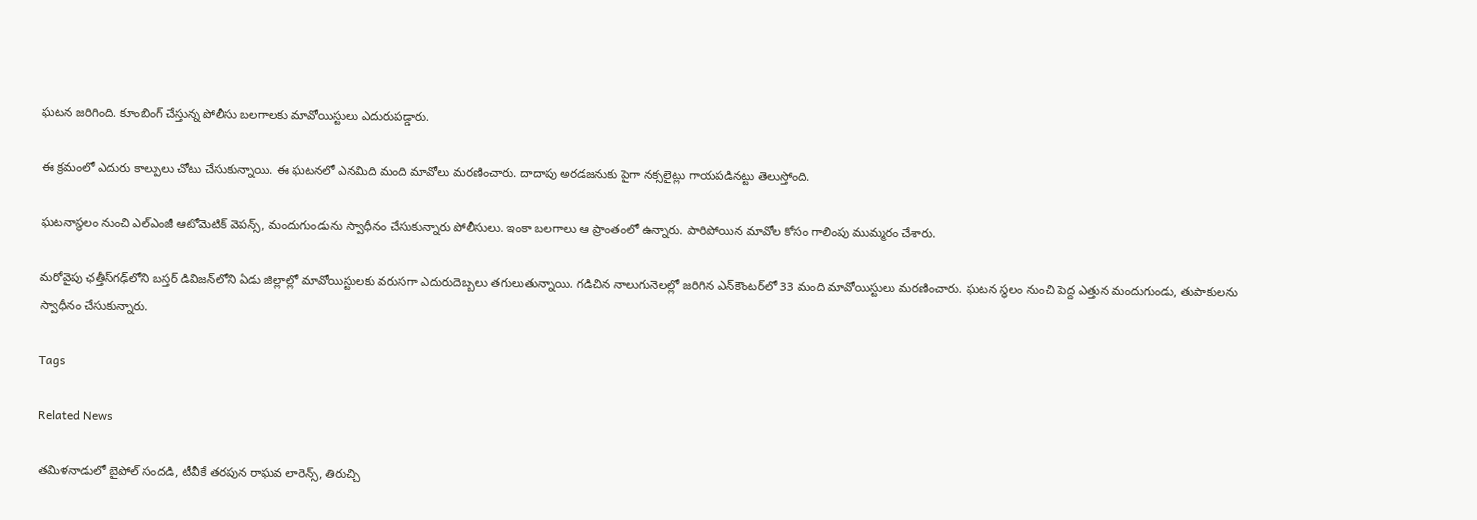ఘటన జరిగింది. కూంబింగ్ చేస్తున్న పోలీసు బలగాలకు మావోయిస్టులు ఎదురుపడ్డారు.

ఈ క్రమంలో ఎదురు కాల్పులు చోటు చేసుకున్నాయి. ఈ ఘటనలో ఎనమిది మంది మావోలు మరణించారు. దాదాపు అరడజనుకు పైగా నక్సలైట్లు గాయపడినట్టు తెలుస్తోంది.

ఘటనాస్థలం నుంచి ఎల్‌ఎంజీ ఆటోమెటిక్ వెపన్స్, మందుగుండును స్వాధీనం చేసుకున్నారు పోలీసులు. ఇంకా బలగాలు ఆ ప్రాంతంలో ఉన్నారు. పారిపోయిన మావోల కోసం గాలింపు ముమ్మరం చేశారు.

మరోవైపు ఛత్తీస్‌గఢ్‌లోని బస్తర్ డివిజన్‌లోని ఏడు జిల్లాల్లో మావోయిస్టులకు వరుసగా ఎదురుదెబ్బలు తగులుతున్నాయి. గడిచిన నాలుగునెలల్లో జరిగిన ఎన్‌కౌంటర్‌లో 33 మంది మావోయిస్టులు మరణించారు. ఘటన స్థలం నుంచి పెద్ద ఎత్తున మందుగుండు, తుపాకులను స్వాధీనం చేసుకున్నారు.

Tags

Related News

తమిళనాడులో బైపోల్ సందడి, టీవీకే తరపున రాఘవ లారెన్స్‌, తిరుచ్చి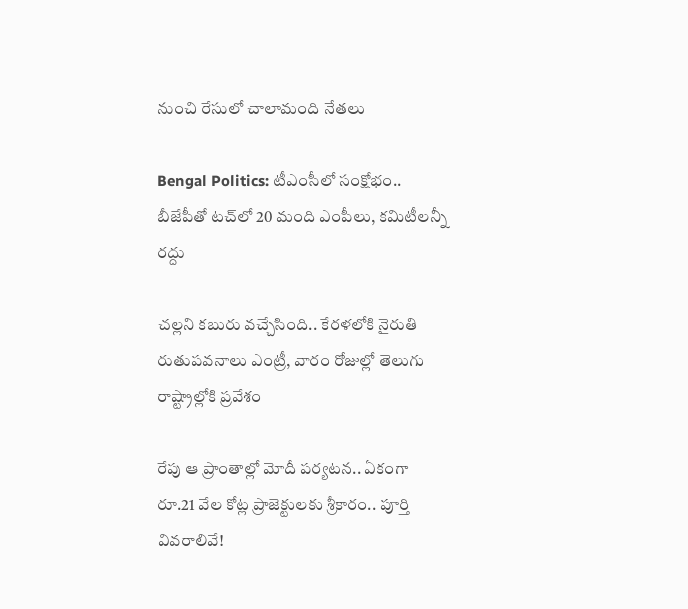నుంచి రేసులో చాలామంది నేతలు

Bengal Politics: టీఎంసీలో సంక్షోభం.. బీజేపీతో టచ్‌లో 20 మంది ఎంపీలు, కమిటీలన్నీ రద్దు

చల్లని కబురు వచ్చేసింది.. కేరళలోకి నైరుతి రుతుపవనాలు ఎంట్రీ, వారం రోజుల్లో తెలుగు రాష్ట్రాల్లోకి ప్రవేశం

రేపు ఆ ప్రాంతాల్లో మోదీ పర్యటన.. ఏకంగా రూ.21 వేల కోట్ల ప్రాజెక్టులకు శ్రీకారం.. పూర్తి వివరాలివే!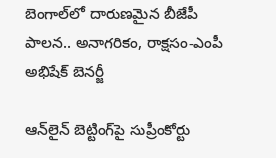బెంగాల్‌లో దారుణమైన బీజేపీ పాలన.. అనాగరికం, రాక్షసం-ఎంపీ అభిషేక్ బెనర్జీ

ఆన్‌లైన్ బెట్టింగ్‌పై సుప్రీంకోర్టు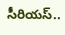సీరియస్..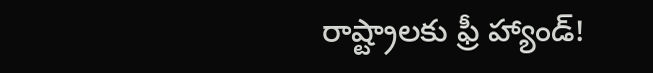రాష్ట్రాలకు ఫ్రీ హ్యాండ్!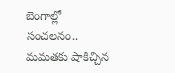బెంగాల్లో సంచలనం.. మమతకు షాకిచ్చిన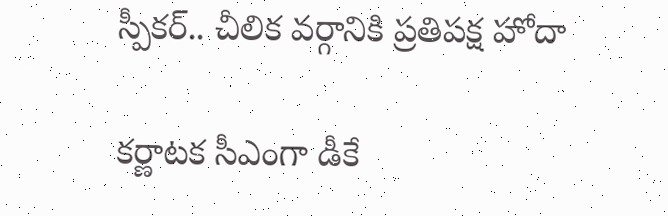స్పీకర్.. చీలిక వర్గానికి ప్రతిపక్ష హోదా

కర్ణాటక సీఎంగా డీకే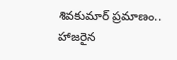శివకుమార్‌ ప్రమాణం.. హాజరైన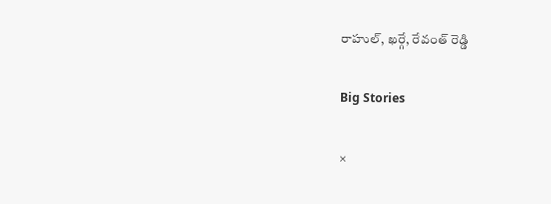రాహుల్, ఖర్గే, రేవంత్ రెడ్డి

Big Stories

×